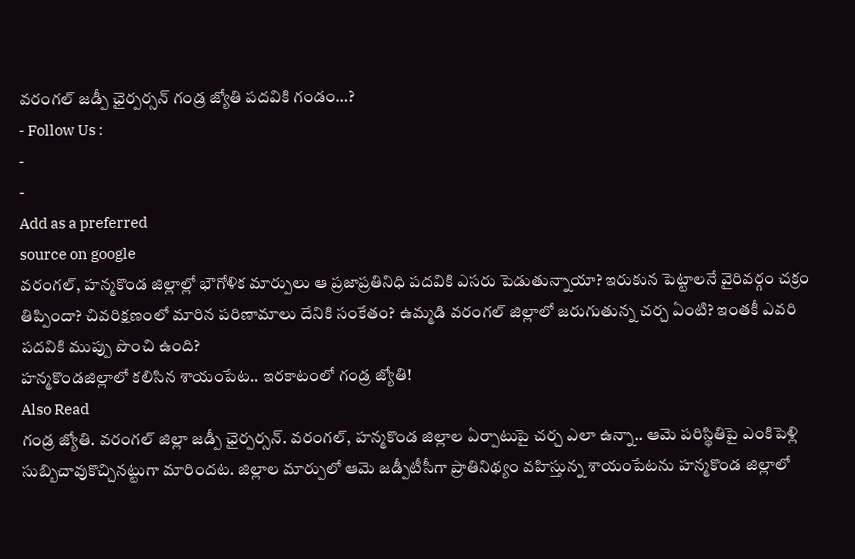వరంగల్ జడ్పీ ఛైర్పర్సన్ గండ్ర జ్యోతి పదవికి గండం…?
- Follow Us :
-
-
Add as a preferred
source on google
వరంగల్, హన్మకొండ జిల్లాల్లో భౌగోళిక మార్పులు ఆ ప్రజాప్రతినిధి పదవికి ఎసరు పెడుతున్నాయా? ఇరుకున పెట్టాలనే వైరివర్గం చక్రం తిప్పిందా? చివరిక్షణంలో మారిన పరిణామాలు దేనికి సంకేతం? ఉమ్మడి వరంగల్ జిల్లాలో జరుగుతున్న చర్చ ఏంటి? ఇంతకీ ఎవరి పదవికి ముప్పు పొంచి ఉంది?
హన్మకొండజిల్లాలో కలిసిన శాయంపేట.. ఇరకాటంలో గండ్ర జ్యోతి!
Also Read
గండ్ర జ్యోతి. వరంగల్ జిల్లా జడ్పీ ఛైర్పర్సన్. వరంగల్, హన్మకొండ జిల్లాల ఏర్పాటుపై చర్చ ఎలా ఉన్నా.. ఆమె పరిస్థితిపై ఎంకిపెళ్లి సుబ్బిచావుకొచ్చినట్టుగా మారిందట. జిల్లాల మార్పులో ఆమె జడ్పీటీసీగా ప్రాతినిథ్యం వహిస్తున్న శాయంపేటను హన్మకొండ జిల్లాలో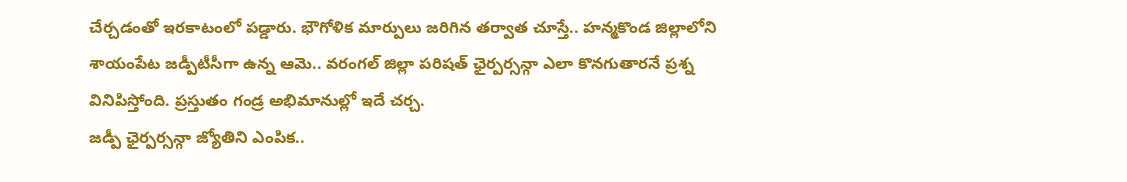చేర్చడంతో ఇరకాటంలో పడ్డారు. భౌగోళిక మార్పులు జరిగిన తర్వాత చూస్తే.. హన్మకొండ జిల్లాలోని శాయంపేట జడ్పీటీసీగా ఉన్న ఆమె.. వరంగల్ జిల్లా పరిషత్ ఛైర్పర్సన్గా ఎలా కొనగుతారనే ప్రశ్న వినిపిస్తోంది. ప్రస్తుతం గండ్ర అభిమానుల్లో ఇదే చర్చ.
జడ్పీ ఛైర్పర్సన్గా జ్యోతిని ఎంపిక..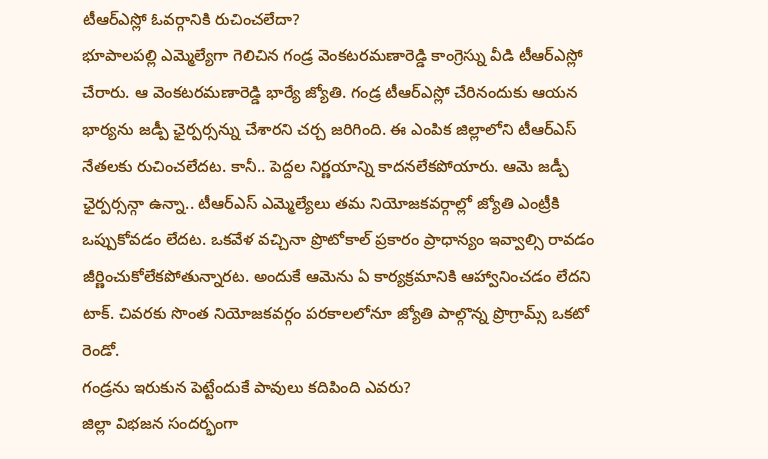టీఆర్ఎస్లో ఓవర్గానికి రుచించలేదా?
భూపాలపల్లి ఎమ్మెల్యేగా గెలిచిన గండ్ర వెంకటరమణారెడ్డి కాంగ్రెస్ను వీడి టీఆర్ఎస్లో చేరారు. ఆ వెంకటరమణారెడ్డి భార్యే జ్యోతి. గండ్ర టీఆర్ఎస్లో చేరినందుకు ఆయన భార్యను జడ్పీ ఛైర్పర్సన్ను చేశారని చర్చ జరిగింది. ఈ ఎంపిక జిల్లాలోని టీఆర్ఎస్ నేతలకు రుచించలేదట. కానీ.. పెద్దల నిర్ణయాన్ని కాదనలేకపోయారు. ఆమె జడ్పీ ఛైర్పర్సన్గా ఉన్నా.. టీఆర్ఎస్ ఎమ్మెల్యేలు తమ నియోజకవర్గాల్లో జ్యోతి ఎంట్రీకి ఒప్పుకోవడం లేదట. ఒకవేళ వచ్చినా ప్రొటోకాల్ ప్రకారం ప్రాధాన్యం ఇవ్వాల్సి రావడం జీర్ణించుకోలేకపోతున్నారట. అందుకే ఆమెను ఏ కార్యక్రమానికి ఆహ్వానించడం లేదని టాక్. చివరకు సొంత నియోజకవర్గం పరకాలలోనూ జ్యోతి పాల్గొన్న ప్రొగ్రామ్స్ ఒకటో రెండో.
గండ్రను ఇరుకున పెట్టేందుకే పావులు కదిపింది ఎవరు?
జిల్లా విభజన సందర్భంగా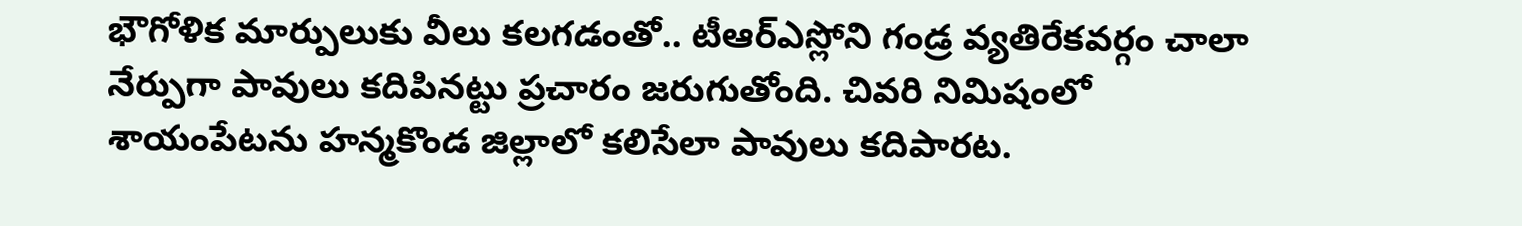భౌగోళిక మార్పులుకు వీలు కలగడంతో.. టీఆర్ఎస్లోని గండ్ర వ్యతిరేకవర్గం చాలా నేర్పుగా పావులు కదిపినట్టు ప్రచారం జరుగుతోంది. చివరి నిమిషంలో శాయంపేటను హన్మకొండ జిల్లాలో కలిసేలా పావులు కదిపారట.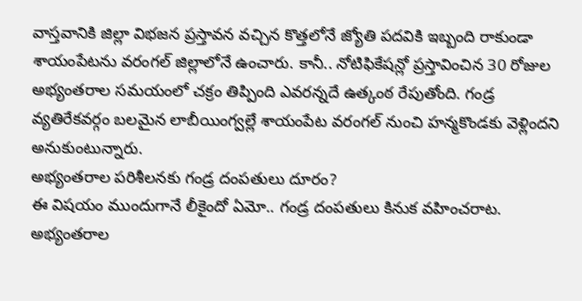వాస్తవానికి జిల్లా విభజన ప్రస్తావన వచ్చిన కొత్తలోనే జ్యోతి పదవికి ఇబ్బంది రాకుండా శాయంపేటను వరంగల్ జిల్లాలోనే ఉంచారు. కానీ.. నోటిఫికేషన్లో ప్రస్తావించిన 30 రోజుల అభ్యంతరాల సమయంలో చక్రం తిప్పింది ఎవరన్నదే ఉత్కంఠ రేపుతోంది. గండ్ర వ్యతిరేకవర్గం బలమైన లాబీయింగ్వల్లే శాయంపేట వరంగల్ నుంచి హన్మకొండకు వెళ్లిందని అనుకుంటున్నారు.
అభ్యంతరాల పరిశీలనకు గండ్ర దంపతులు దూరం?
ఈ విషయం ముందుగానే లీకైందో ఏమో.. గండ్ర దంపతులు కినుక వహించరాట. అభ్యంతరాల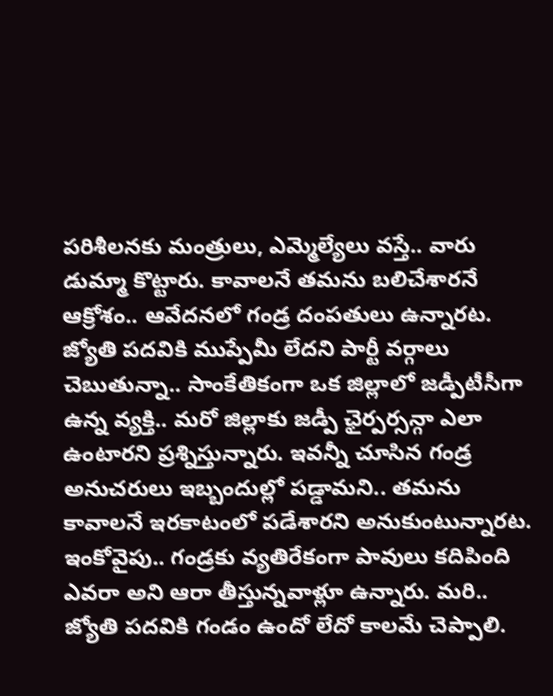పరిశీలనకు మంత్రులు, ఎమ్మెల్యేలు వస్తే.. వారు డుమ్మా కొట్టారు. కావాలనే తమను బలిచేశారనే ఆక్రోశం.. ఆవేదనలో గండ్ర దంపతులు ఉన్నారట. జ్యోతి పదవికి ముప్పేమీ లేదని పార్టీ వర్గాలు చెబుతున్నా.. సాంకేతికంగా ఒక జిల్లాలో జడ్పీటీసీగా ఉన్న వ్యక్తి.. మరో జిల్లాకు జడ్పీ ఛైర్పర్సన్గా ఎలా ఉంటారని ప్రశ్నిస్తున్నారు. ఇవన్నీ చూసిన గండ్ర అనుచరులు ఇబ్బందుల్లో పడ్డామని.. తమను కావాలనే ఇరకాటంలో పడేశారని అనుకుంటున్నారట. ఇంకోవైపు.. గండ్రకు వ్యతిరేకంగా పావులు కదిపింది ఎవరా అని ఆరా తీస్తున్నవాళ్లూ ఉన్నారు. మరి.. జ్యోతి పదవికి గండం ఉందో లేదో కాలమే చెప్పాలి.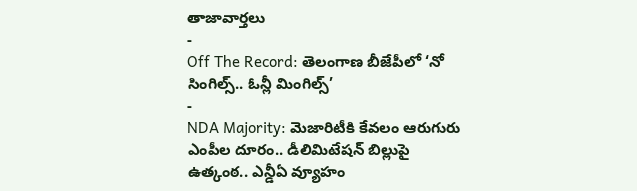తాజావార్తలు
-
Off The Record: తెలంగాణ బీజేపీలో ‘నో సింగిల్స్.. ఓన్లీ మింగిల్స్’
-
NDA Majority: మెజారిటీకి కేవలం ఆరుగురు ఎంపీల దూరం.. డీలిమిటేషన్ బిల్లుపై ఉత్కంఠ.. ఎన్డీఏ వ్యూహం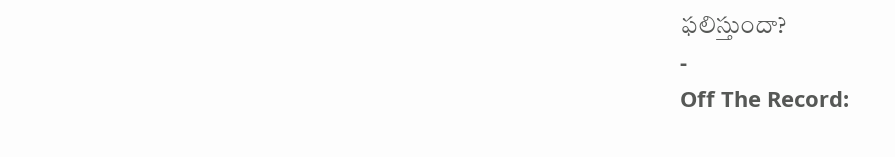ఫలిస్తుందా?
-
Off The Record: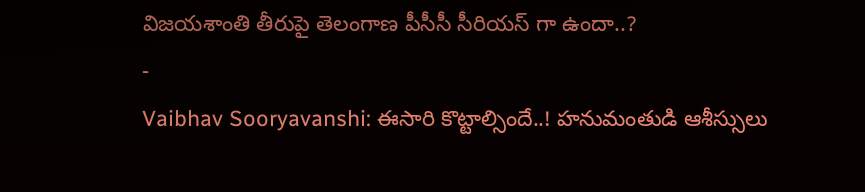విజయశాంతి తీరుపై తెలంగాణ పీసీసీ సీరియస్ గా ఉందా..?
-
Vaibhav Sooryavanshi: ఈసారి కొట్టాల్సిందే..! హనుమంతుడి ఆశీస్సులు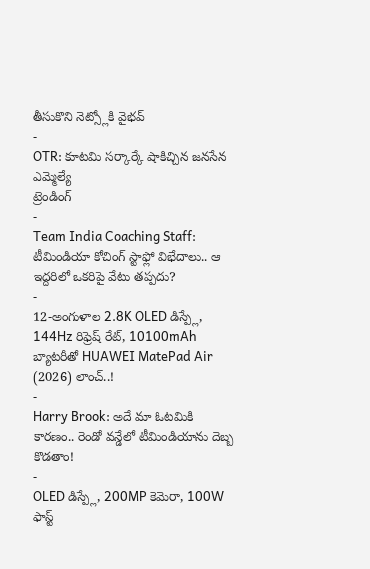తీసుకొని నెట్స్లోకి వైభవ్
-
OTR: కూటమి సర్కార్కే షాకిచ్చిన జనసేన ఎమ్మెల్యే
ట్రెండింగ్
-
Team India Coaching Staff: టీమిండియా కోచింగ్ స్టాఫ్లో విభేదాలు.. ఆ ఇద్దరిలో ఒకరిపై వేటు తప్పదు?
-
12-అంగుళాల 2.8K OLED డిస్ప్లే, 144Hz రిఫ్రెష్ రేట్, 10100mAh బ్యాటరీతో HUAWEI MatePad Air (2026) లాంచ్..!
-
Harry Brook: అదే మా ఓటమికి కారణం.. రెండో వన్డేలో టీమిండియాను దెబ్బ కొడతాం!
-
OLED డిస్ప్లే, 200MP కెమెరా, 100W ఫాస్ట్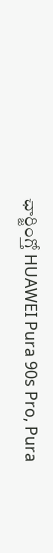ఛార్జింగ్తో HUAWEI Pura 90s Pro, Pura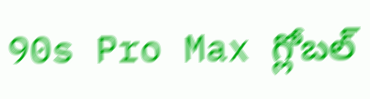90s Pro Max గ్లోబల్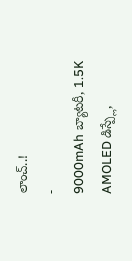లాంచ్..!
-
9000mAh బ్యాటరీ, 1.5K AMOLED డిస్ప్లే,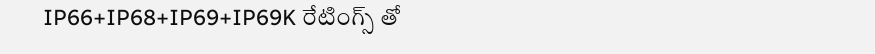IP66+IP68+IP69+IP69K రేటింగ్స్ తో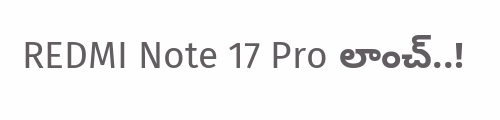REDMI Note 17 Pro లాంచ్..!